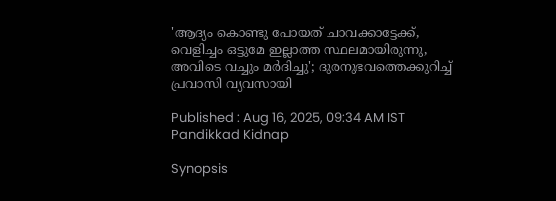'ആദ്യം കൊണ്ടു പോയത് ചാവക്കാട്ടേക്ക്, വെളിച്ചം ഒട്ടുമേ ഇല്ലാത്ത സ്ഥലമായിരുന്നു, അവിടെ വച്ചും മർദിച്ചു'; ദുരനുഭവത്തെക്കുറിച്ച് പ്രവാസി വ്യവസായി

Published : Aug 16, 2025, 09:34 AM IST
Pandikkad Kidnap

Synopsis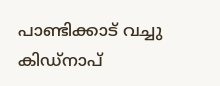പാണ്ടിക്കാട് വച്ചു കിഡ്നാപ്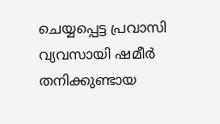ചെയ്യപ്പെട്ട പ്രവാസി വ്യവസായി ഷമീർ തനിക്കുണ്ടായ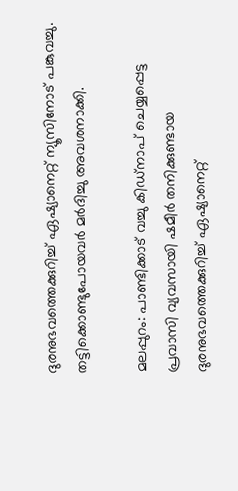ദുരനുഭവത്തെക്കുറിച്ച് ഏഷ്യാനെറ്റ് ന്യൂസിനോട് പങ്കുവച്ചു. തട്ടിക്കൊണ്ടുപോയവർ മർദിച്ചു അവശനാക്കി.

മലപ്പുറം: പാണ്ടിക്കാട് വച്ചു കിഡ്നാപ് ചെയ്യപ്പെട്ട പ്രവാസി വ്യവസായി ഷമീർ തനിക്കുണ്ടായ ദുരനുഭവത്തെക്കുറിച്ച് ഏഷ്യാനെറ്റ്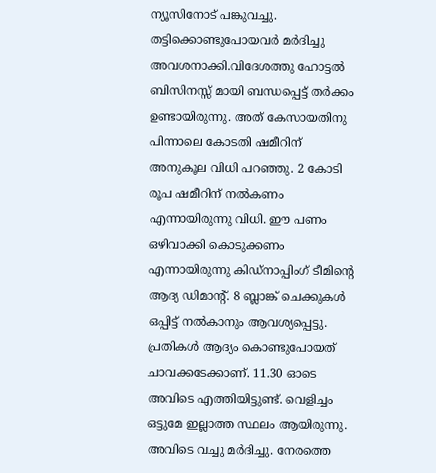ന്യൂസിനോട് പങ്കുവച്ചു. തട്ടിക്കൊണ്ടുപോയവർ മർദിച്ചു അവശനാക്കി.വിദേശത്തു ഹോട്ടൽ ബിസിനസ്സ് മായി ബന്ധപ്പെട്ട് തർക്കം ഉണ്ടായിരുന്നു. അത് കേസായതിനു പിന്നാലെ കോടതി ഷമീറിന് അനുകൂല വിധി പറഞ്ഞു. 2 കോടി രൂപ ഷമീറിന് നൽകണം എന്നായിരുന്നു വിധി. ഈ പണം ഒഴിവാക്കി കൊടുക്കണം എന്നായിരുന്നു കിഡ്നാപ്പിംഗ് ടീമിന്റെ ആദ്യ ഡിമാന്റ്. 8 ബ്ലാങ്ക് ചെക്കുകൾ ഒപ്പിട്ട് നൽകാനും ആവശ്യപ്പെട്ടു. പ്രതികൾ ആദ്യം കൊണ്ടുപോയത് ചാവക്കടേക്കാണ്. 11.30 ഓടെ അവിടെ എത്തിയിട്ടുണ്ട്. വെളിച്ചം ഒട്ടുമേ ഇല്ലാത്ത സ്ഥലം ആയിരുന്നു. അവിടെ വച്ചു മർദിച്ചു. നേരത്തെ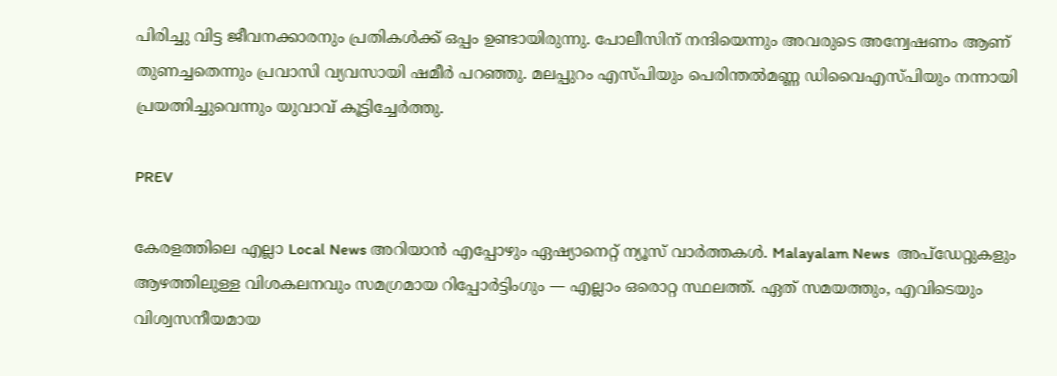പിരിച്ചു വിട്ട ജീവനക്കാരനും പ്രതികൾക്ക് ഒപ്പം ഉണ്ടായിരുന്നു. പോലീസിന് നന്ദിയെന്നും അവരുടെ അന്വേഷണം ആണ് തുണച്ചതെന്നും പ്രവാസി വ്യവസായി ഷമീർ പറഞ്ഞു. മലപ്പുറം എസ്പിയും പെരിന്തൽമണ്ണ ഡിവൈഎസ്പിയും നന്നായി പ്രയത്നിച്ചുവെന്നും യുവാവ് കൂട്ടിച്ചേർത്തു.

PREV

കേരളത്തിലെ എല്ലാ Local News അറിയാൻ എപ്പോഴും ഏഷ്യാനെറ്റ് ന്യൂസ് വാർത്തകൾ. Malayalam News  അപ്‌ഡേറ്റുകളും ആഴത്തിലുള്ള വിശകലനവും സമഗ്രമായ റിപ്പോർട്ടിംഗും — എല്ലാം ഒരൊറ്റ സ്ഥലത്ത്. ഏത് സമയത്തും, എവിടെയും വിശ്വസനീയമായ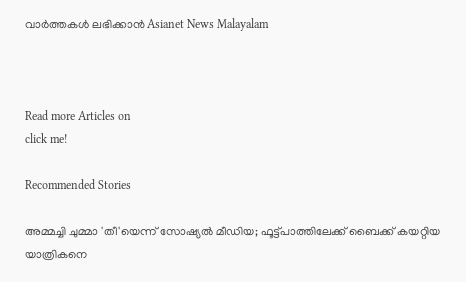വാർത്തകൾ ലഭിക്കാൻ Asianet News Malayalam



Read more Articles on
click me!

Recommended Stories

അമ്മച്ചി ചുമ്മാ 'തീ'യെന്ന് സോഷ്യൽ മീഡിയ; ഫൂട്ട്പാത്തിലേക്ക് ബൈക്ക് കയറ്റിയ യാത്രികനെ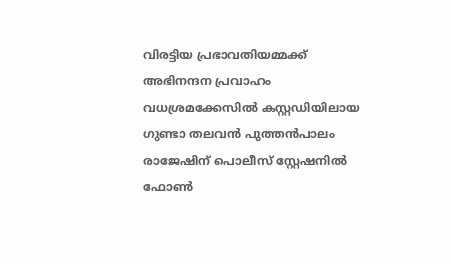വിരട്ടിയ പ്രഭാവതിയമ്മക്ക് അഭിനന്ദന പ്രവാഹം
വധശ്രമക്കേസിൽ കസ്റ്റഡിയിലായ ഗുണ്ടാ തലവൻ പുത്തൻപാലം രാജേഷിന് പൊലീസ് സ്റ്റേഷനിൽ ഫോൺ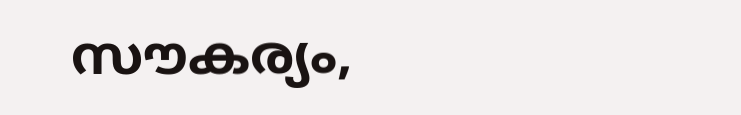സൗകര്യം,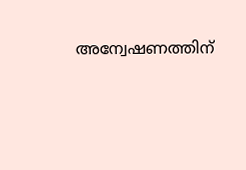അന്വേഷണത്തിന്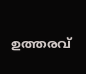ഉത്തരവ്